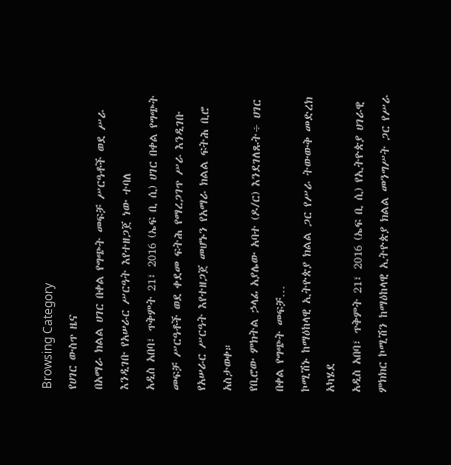Browsing Category
የሀገር ውስጥ ዜና
በአማራ ክልል ሀገር በቀል የግጭት መፍቻ ሥርዓቶች ወደ ሥራ እንዲገቡ የአሠራር ሥርዓት እየተዘጋጀ ነው ተባለ
አዲስ አበባ፣ ጥቅምት 21፣ 2016 (ኤፍ ቢ ሲ) ሀገር በቀል የግጭት መፍቻ ሥርዓቶች ወደ ቀደመ ፍትሕ የማረጋገጥ ሥራ እንዲገቡ የአሠራር ሥርዓት እየተዘጋጀ መሆኑን የአማራ ክልል ፍትሕ ቢሮ አስታወቀ።
የቢሮው ምክትል ኃላፊ አያሌው አባተ (ዶ/ር) እንደገለጹት÷ ሀገር በቀል የግጭት መፍቻ…
ኮሚሽኑ ከማዕከላዊ ኢትዮጵያ ክልል ጋር የሥራ ትውውቅ መድረክ አካሄደ
አዲስ አበባ፣ ጥቅምት 21፣ 2016 (ኤፍ ቢ ሲ) የኢትዮጵያ ሀገራዊ ምክክር ኮሚሽን ከማዕከላዊ ኢትዮጵያ ክልል መንግሥት ጋር የሥራ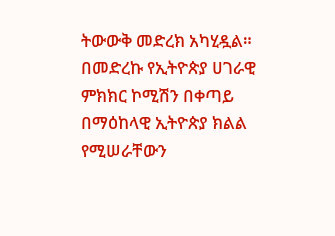ትውውቅ መድረክ አካሂዷል።
በመድረኩ የኢትዮጵያ ሀገራዊ ምክክር ኮሚሽን በቀጣይ በማዕከላዊ ኢትዮጵያ ክልል የሚሠራቸውን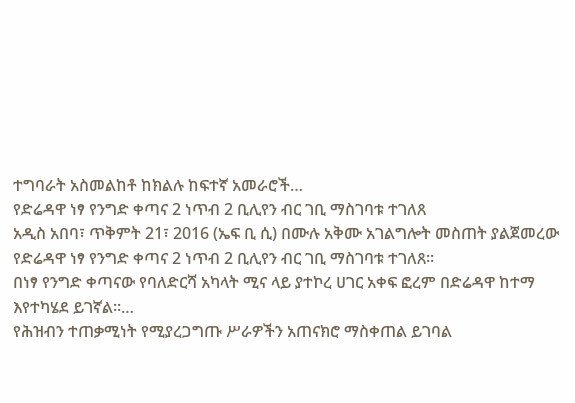ተግባራት አስመልከቶ ከክልሉ ከፍተኛ አመራሮች…
የድሬዳዋ ነፃ የንግድ ቀጣና 2 ነጥብ 2 ቢሊየን ብር ገቢ ማስገባቱ ተገለጸ
አዲስ አበባ፣ ጥቅምት 21፣ 2016 (ኤፍ ቢ ሲ) በሙሉ አቅሙ አገልግሎት መስጠት ያልጀመረው የድሬዳዋ ነፃ የንግድ ቀጣና 2 ነጥብ 2 ቢሊየን ብር ገቢ ማስገባቱ ተገለጸ፡፡
በነፃ የንግድ ቀጣናው የባለድርሻ አካላት ሚና ላይ ያተኮረ ሀገር አቀፍ ፎረም በድሬዳዋ ከተማ እየተካሄደ ይገኛል።…
የሕዝብን ተጠቃሚነት የሚያረጋግጡ ሥራዎችን አጠናክሮ ማስቀጠል ይገባል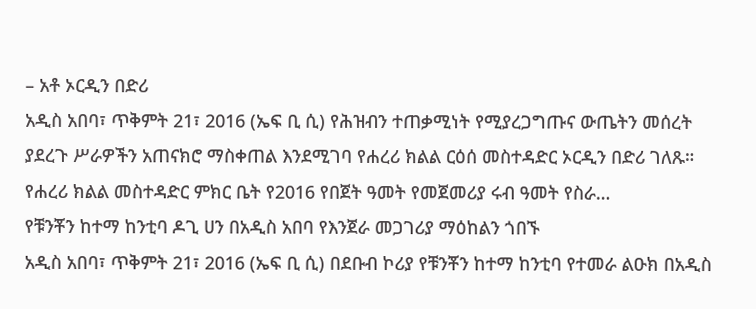– አቶ ኦርዲን በድሪ
አዲስ አበባ፣ ጥቅምት 21፣ 2016 (ኤፍ ቢ ሲ) የሕዝብን ተጠቃሚነት የሚያረጋግጡና ውጤትን መሰረት ያደረጉ ሥራዎችን አጠናክሮ ማስቀጠል እንደሚገባ የሐረሪ ክልል ርዕሰ መስተዳድር ኦርዲን በድሪ ገለጹ።
የሐረሪ ክልል መስተዳድር ምክር ቤት የ2016 የበጀት ዓመት የመጀመሪያ ሩብ ዓመት የስራ…
የቹንቾን ከተማ ከንቲባ ዶጊ ሀን በአዲስ አበባ የእንጀራ መጋገሪያ ማዕከልን ጎበኙ
አዲስ አበባ፣ ጥቅምት 21፣ 2016 (ኤፍ ቢ ሲ) በደቡብ ኮሪያ የቹንቾን ከተማ ከንቲባ የተመራ ልዑክ በአዲስ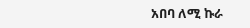አበባ ለሚ ኩራ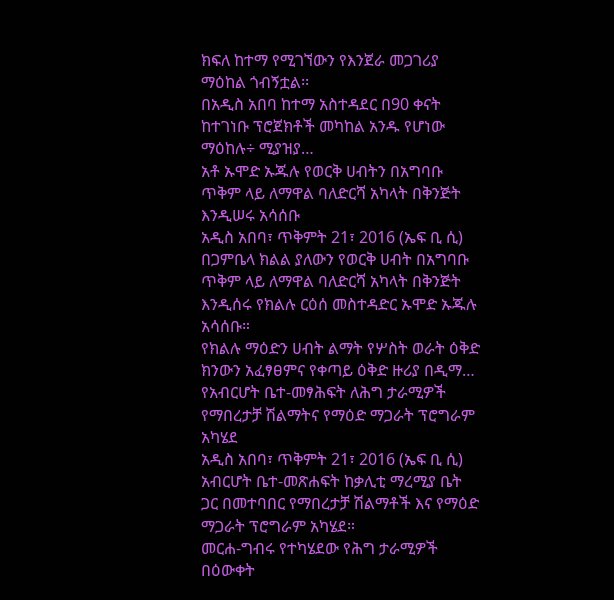ክፍለ ከተማ የሚገኘውን የእንጀራ መጋገሪያ ማዕከል ጎብኝቷል፡፡
በአዲስ አበባ ከተማ አስተዳደር በ90 ቀናት ከተገነቡ ፕሮጀክቶች መካከል አንዱ የሆነው ማዕከሉ÷ ሚያዝያ…
አቶ ኡሞድ ኡጁሉ የወርቅ ሀብትን በአግባቡ ጥቅም ላይ ለማዋል ባለድርሻ አካላት በቅንጅት እንዲሠሩ አሳሰቡ
አዲስ አበባ፣ ጥቅምት 21፣ 2016 (ኤፍ ቢ ሲ) በጋምቤላ ክልል ያለውን የወርቅ ሀብት በአግባቡ ጥቅም ላይ ለማዋል ባለድርሻ አካላት በቅንጅት እንዲሰሩ የክልሉ ርዕሰ መስተዳድር ኡሞድ ኡጁሉ አሳሰቡ።
የክልሉ ማዕድን ሀብት ልማት የሦስት ወራት ዕቅድ ክንውን አፈፃፀምና የቀጣይ ዕቅድ ዙሪያ በዲማ…
የአብርሆት ቤተ-መፃሕፍት ለሕግ ታራሚዎች የማበረታቻ ሽልማትና የማዕድ ማጋራት ፕሮግራም አካሄደ
አዲስ አበባ፣ ጥቅምት 21፣ 2016 (ኤፍ ቢ ሲ) አብርሆት ቤተ-መጽሐፍት ከቃሊቲ ማረሚያ ቤት ጋር በመተባበር የማበረታቻ ሽልማቶች እና የማዕድ ማጋራት ፕሮግራም አካሄደ።
መርሐ-ግብሩ የተካሄደው የሕግ ታራሚዎች በዕውቀት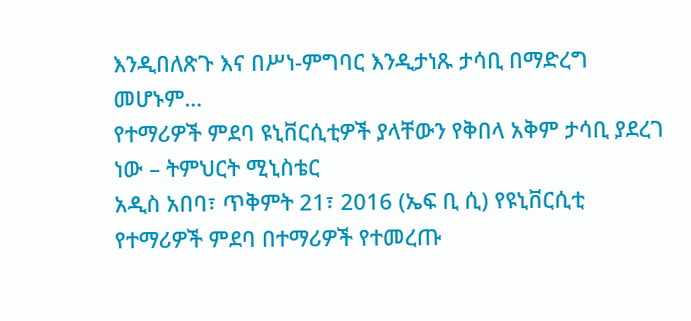እንዲበለጽጉ እና በሥነ-ምግባር እንዲታነጹ ታሳቢ በማድረግ መሆኑም…
የተማሪዎች ምደባ ዩኒቨርሲቲዎች ያላቸውን የቅበላ አቅም ታሳቢ ያደረገ ነው – ትምህርት ሚኒስቴር
አዲስ አበባ፣ ጥቅምት 21፣ 2016 (ኤፍ ቢ ሲ) የዩኒቨርሲቲ የተማሪዎች ምደባ በተማሪዎች የተመረጡ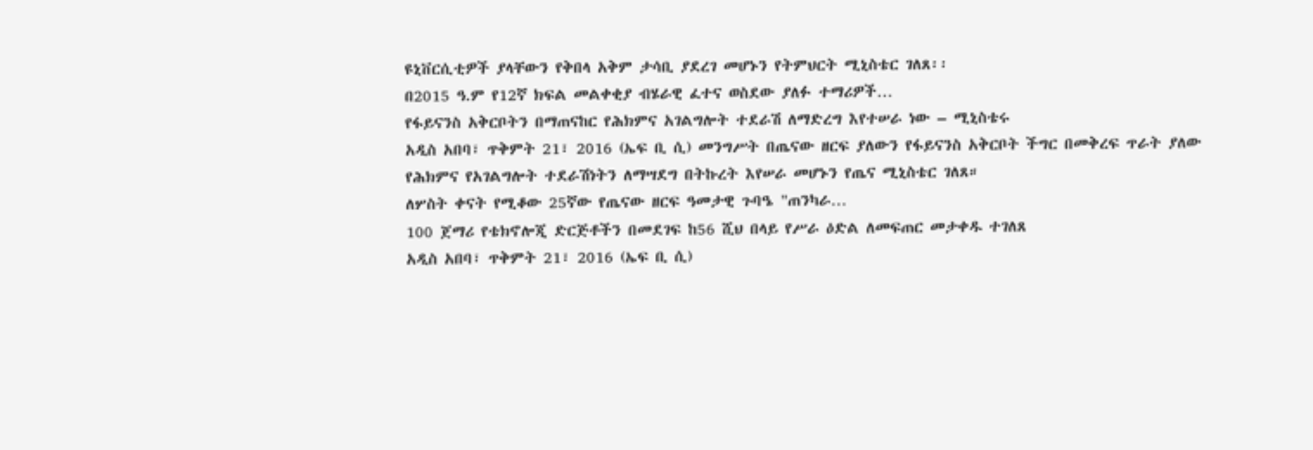ዩኒቨርሲቲዎች ያላቸውን የቅበላ አቅም ታሳቢ ያደረገ መሆኑን የትምህርት ሚኒስቴር ገለጸ፡፡
በ2015 ዓ.ም የ12ኛ ክፍል መልቀቂያ ብሄራዊ ፈተና ወስደው ያለፉ ተማሪዎች…
የፋይናንስ አቅርቦትን በማጠናከር የሕክምና አገልግሎት ተደራሽ ለማድረግ እየተሠራ ነው – ሚኒስቴሩ
አዲስ አበባ፣ ጥቅምት 21፣ 2016 (ኤፍ ቢ ሲ) መንግሥት በጤናው ዘርፍ ያለውን የፋይናንስ አቅርቦት ችግር በመቅረፍ ጥራት ያለው የሕክምና የአገልግሎት ተደራሽነትን ለማሣደግ በትኩረት እየሠራ መሆኑን የጤና ሚኒስቴር ገለጸ።
ለሦስት ቀናት የሚቆው 25ኛው የጤናው ዘርፍ ዓመታዊ ጉባዔ "ጠንካራ…
100 ጀማሪ የቴክኖሎጂ ድርጅቶችን በመደገፍ ከ56 ሺህ በላይ የሥራ ዕድል ለመፍጠር መታቀዱ ተገለጸ
አዲስ አበባ፣ ጥቅምት 21፣ 2016 (ኤፍ ቢ ሲ)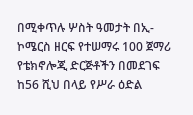በሚቀጥሉ ሦስት ዓመታት በኢ-ኮሜርስ ዘርፍ የተሠማሩ 100 ጀማሪ የቴክኖሎጂ ድርጅቶችን በመደገፍ ከ56 ሺህ በላይ የሥራ ዕድል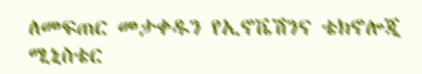ለመፍጠር መታቀዱን የኢኖቬሽንና ቴክኖሎጂ ሚኒስቴር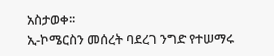አስታወቀ፡፡
ኢ-ኮሜርስን መሰረት ባደረገ ንግድ የተሠማሩ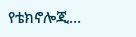የቴክኖሎጂ…